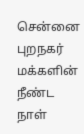சென்னை புறநகர் மக்களின் நீண்ட நாள்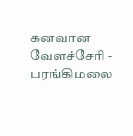கனவான வேளச்சேரி - பரங்கிமலை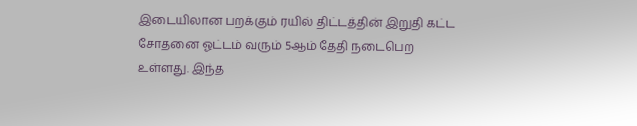இடையிலான பறக்கும் ரயில் திட்டத்தின் இறுதி கட்ட சோதனை ஓட்டம் வரும் 5ஆம் தேதி நடைபெற உள்ளது. இந்த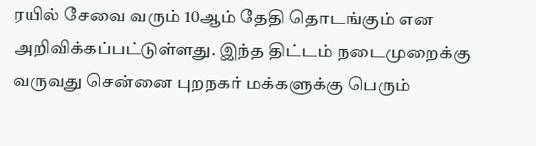ரயில் சேவை வரும் 10ஆம் தேதி தொடங்கும் என அறிவிக்கப்பட்டுள்ளது. இந்த திட்டம் நடைமுறைக்கு வருவது சென்னை புறநகர் மக்களுக்கு பெரும்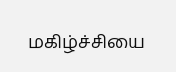மகிழ்ச்சியை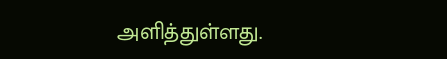அளித்துள்ளது.